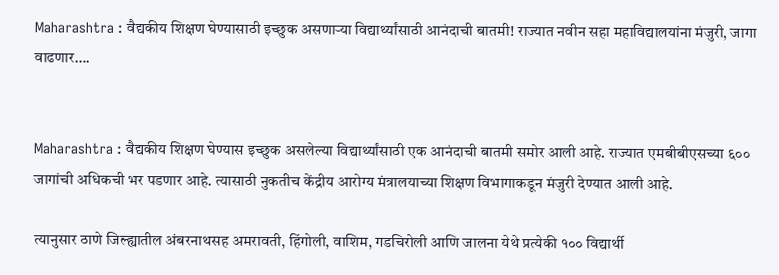Maharashtra : वैद्यकीय शिक्षण घेण्यासाठी इच्छुक असणाऱ्या विद्यार्थ्यांसाठी आनंदाची बातमी! राज्यात नवीन सहा महाविद्यालयांना मंजुरी, जागा वाढणार….


Maharashtra : वैद्यकीय शिक्षण घेण्यास इच्छुक असलेल्या विद्यार्थ्यांसाठी एक आनंदाची बातमी समोर आली आहे. राज्यात एमबीबीएसच्या ६०० जागांची अधिकची भर पडणार आहे. त्यासाठी नुकतीच केंद्रीय आरोग्य मंत्रालयाच्या शिक्षण विभागाकडून मंजुरी देण्यात आली आहे.

त्यानुसार ठाणे जिल्ह्यातील अंबरनाथसह अमरावती, हिंगोली, वाशिम, गडचिरोली आणि जालना येथे प्रत्येकी १०० विद्यार्थी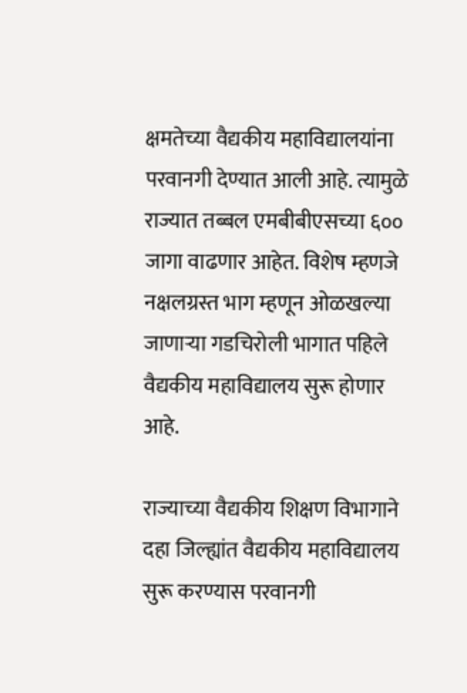क्षमतेच्या वैद्यकीय महाविद्यालयांना परवानगी देण्यात आली आहे. त्यामुळे राज्यात तब्बल एमबीबीएसच्या ६०० जागा वाढणार आहेत. विशेष म्हणजे नक्षलग्रस्त भाग म्हणून ओळखल्या जाणाऱ्या गडचिरोली भागात पहिले वैद्यकीय महाविद्यालय सुरू होणार आहे.

राज्याच्या वैद्यकीय शिक्षण विभागाने दहा जिल्ह्यांत वैद्यकीय महाविद्यालय सुरू करण्यास परवानगी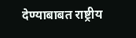देण्याबाबत राष्ट्रीय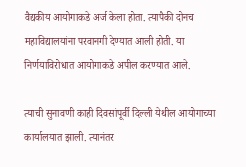वैद्यकीय आयोगाकडे अर्ज केला होता. त्यापैकी दोनच महाविद्यालयांना परवानगी देण्यात आली होती. या निर्णयाविरोधात आयोगाकडे अपील करण्यात आले.

त्याची सुनावणी काही दिवसांपूर्वी दिल्ली येथील आयोगाच्या कार्यालयात झाली. त्यानंतर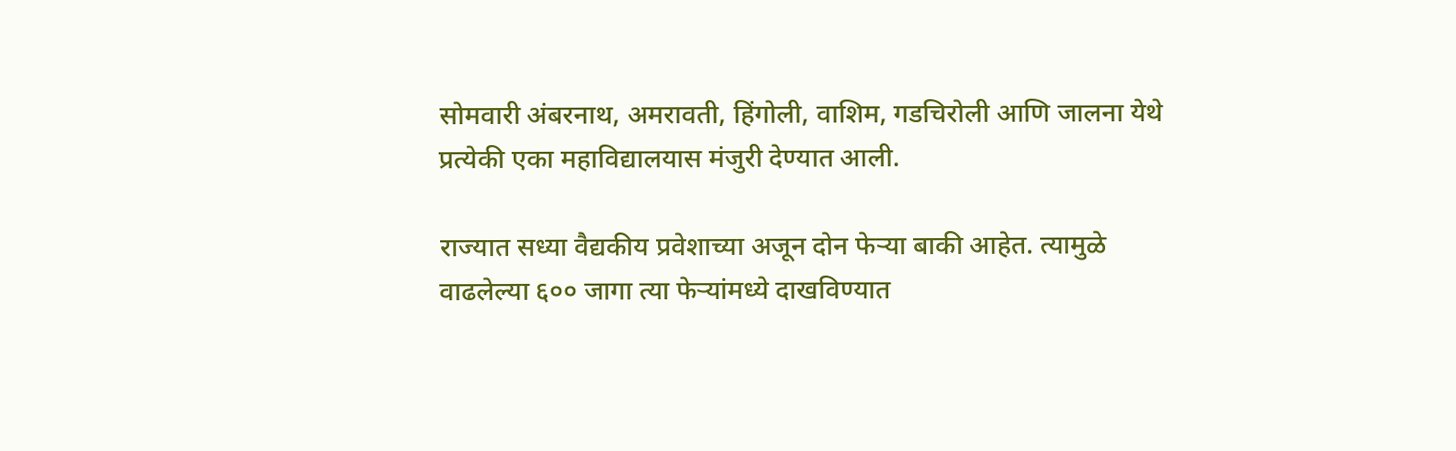सोमवारी अंबरनाथ, अमरावती, हिंगोली, वाशिम, गडचिरोली आणि जालना येथे प्रत्येकी एका महाविद्यालयास मंजुरी देण्यात आली.

राज्यात सध्या वैद्यकीय प्रवेशाच्या अजून दोन फेऱ्या बाकी आहेत. त्यामुळे वाढलेल्या ६०० जागा त्या फेऱ्यांमध्ये दाखविण्यात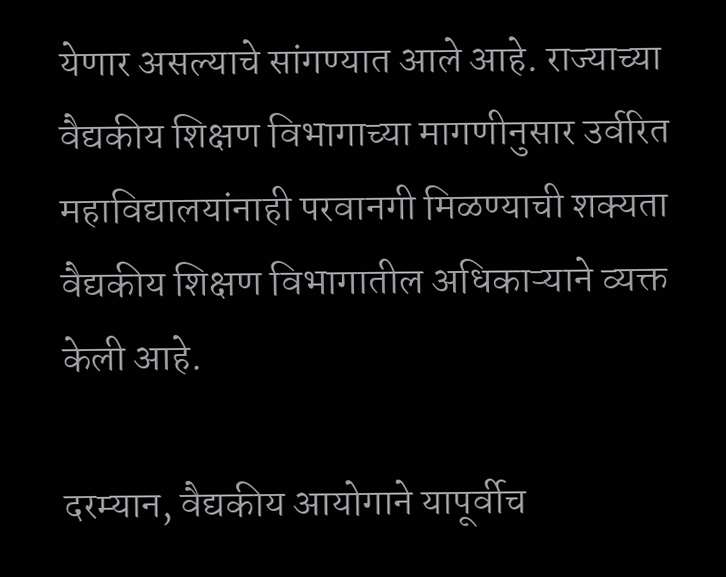येणार असल्याचे सांगण्यात आले आहे. राज्याच्या वैद्यकीय शिक्षण विभागाच्या मागणीनुसार उर्वरित महाविद्यालयांनाही परवानगी मिळण्याची शक्यता वैद्यकीय शिक्षण विभागातील अधिकाऱ्याने व्यक्त केली आहे.

दरम्यान, वैद्यकीय आयोगाने यापूर्वीच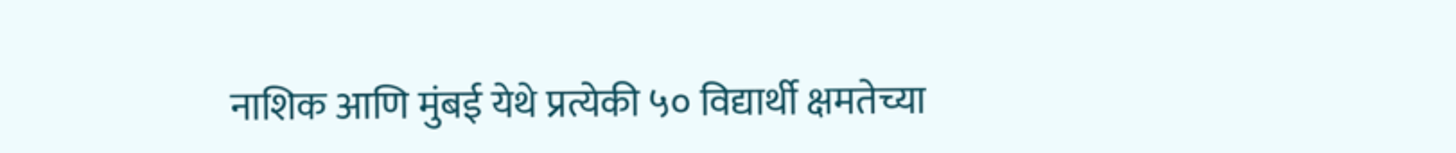नाशिक आणि मुंबई येथे प्रत्येकी ५० विद्यार्थी क्षमतेच्या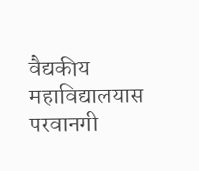वैद्यकीय महाविद्यालयास परवानगी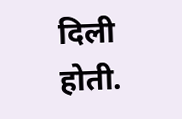दिली होती.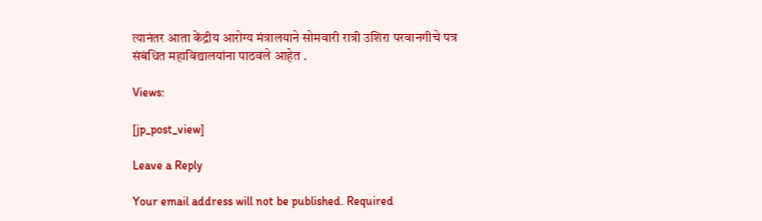त्यानंतर आता केंद्रीय आरोग्य मंत्रालयाने सोमवारी रात्री उशिरा परवानगीचे पत्र संबंधित महाविद्यालयांना पाठवले आहेत .

Views:

[jp_post_view]

Leave a Reply

Your email address will not be published. Required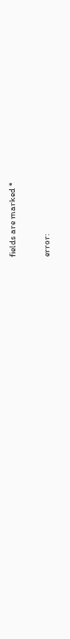fields are marked *

error: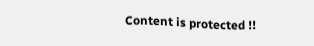Content is protected !!